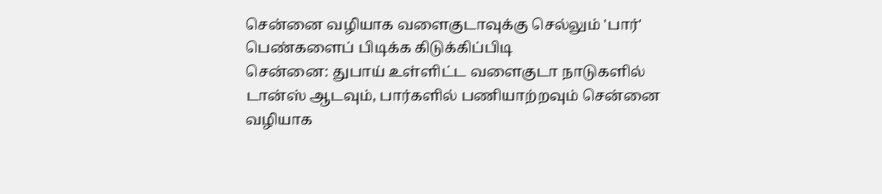சென்னை வழியாக வளைகுடாவுக்கு செல்லும் 'பார்' பெண்களைப் பிடிக்க கிடுக்கிப்பிடி
சென்னை: துபாய் உள்ளிட்ட வளைகுடா நாடுகளில் டான்ஸ் ஆடவும், பார்களில் பணியாற்றவும் சென்னை வழியாக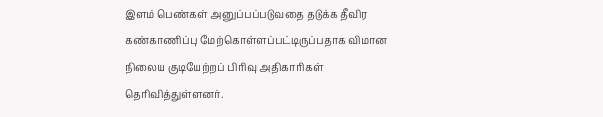இளம் பெண்கள் அனுப்பப்படுவதை தடுக்க தீவிர கண்காணிப்பு மேற்கொள்ளப்பட்டிருப்பதாக விமான நிலைய குடியேற்றப் பிரிவு அதிகாரிகள் தெரிவித்துள்ளனர்.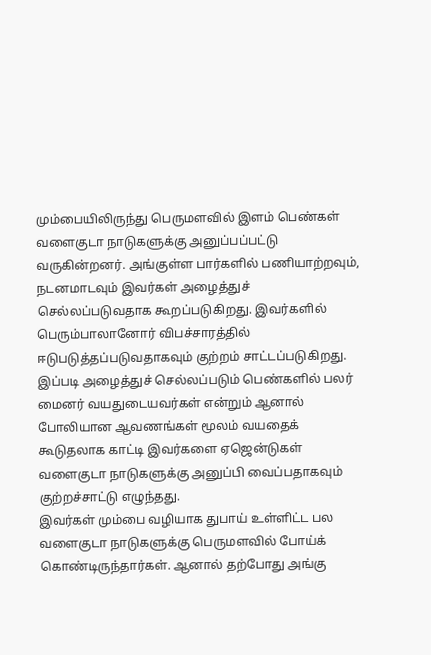மும்பையிலிருந்து பெருமளவில் இளம் பெண்கள் வளைகுடா நாடுகளுக்கு அனுப்பப்பட்டு வருகின்றனர். அங்குள்ள பார்களில் பணியாற்றவும், நடனமாடவும் இவர்கள் அழைத்துச் செல்லப்படுவதாக கூறப்படுகிறது. இவர்களில் பெரும்பாலானோர் விபச்சாரத்தில் ஈடுபடுத்தப்படுவதாகவும் குற்றம் சாட்டப்படுகிறது.
இப்படி அழைத்துச் செல்லப்படும் பெண்களில் பலர் மைனர் வயதுடையவர்கள் என்றும் ஆனால் போலியான ஆவணங்கள் மூலம் வயதைக் கூடுதலாக காட்டி இவர்களை ஏஜென்டுகள் வளைகுடா நாடுகளுக்கு அனுப்பி வைப்பதாகவும் குற்றச்சாட்டு எழுந்தது.
இவர்கள் மும்பை வழியாக துபாய் உள்ளிட்ட பல வளைகுடா நாடுகளுக்கு பெருமளவில் போய்க் கொண்டிருந்தார்கள். ஆனால் தற்போது அங்கு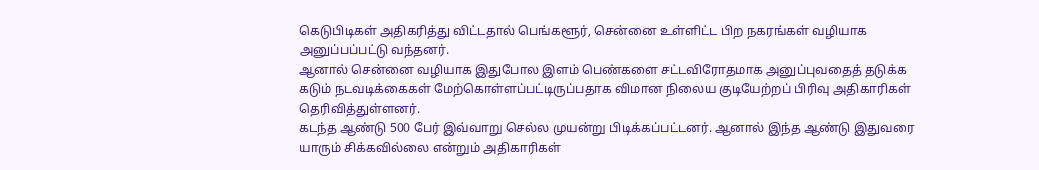கெடுபிடிகள் அதிகரித்து விட்டதால் பெங்களூர், சென்னை உள்ளிட்ட பிற நகரங்கள் வழியாக அனுப்பப்பட்டு வந்தனர்.
ஆனால் சென்னை வழியாக இதுபோல இளம் பெண்களை சட்டவிரோதமாக அனுப்புவதைத் தடுக்க கடும் நடவடிக்கைகள் மேற்கொள்ளப்பட்டிருப்பதாக விமான நிலைய குடியேற்றப் பிரிவு அதிகாரிகள் தெரிவித்துள்ளனர்.
கடந்த ஆண்டு 500 பேர் இவ்வாறு செல்ல முயன்று பிடிக்கப்பட்டனர். ஆனால் இந்த ஆண்டு இதுவரை யாரும் சிக்கவில்லை என்றும் அதிகாரிகள்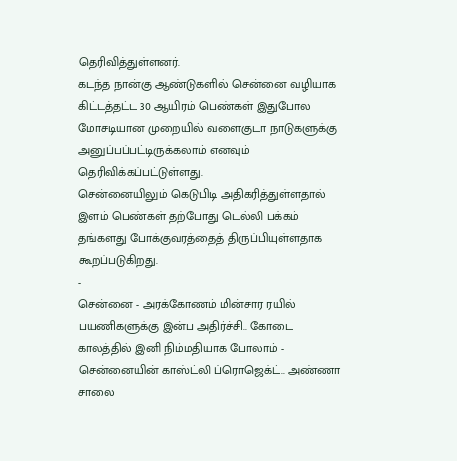தெரிவித்துள்ளனர்.
கடந்த நான்கு ஆண்டுகளில் சென்னை வழியாக கிட்டத்தட்ட 30 ஆயிரம் பெண்கள் இதுபோல மோசடியான முறையில் வளைகுடா நாடுகளுக்கு அனுப்பப்பட்டிருக்கலாம் எனவும் தெரிவிக்கப்பட்டுள்ளது.
சென்னையிலும் கெடுபிடி அதிகரித்துள்ளதால் இளம் பெண்கள் தற்போது டெல்லி பக்கம் தங்களது போக்குவரத்தைத் திருப்பியுள்ளதாக கூறப்படுகிறது.
-
சென்னை - அரக்கோணம் மின்சார ரயில் பயணிகளுக்கு இன்ப அதிர்ச்சி.. கோடை காலத்தில் இனி நிம்மதியாக போலாம் -
சென்னையின் காஸ்ட்லி ப்ரொஜெக்ட்.. அண்ணா சாலை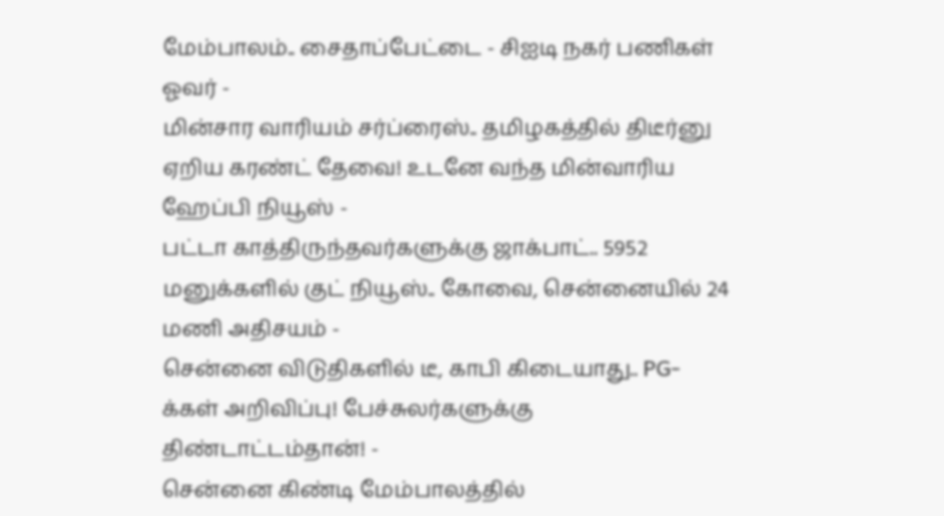மேம்பாலம்.. சைதாப்பேட்டை - சிஐடி நகர் பணிகள் ஓவர் -
மின்சார வாரியம் சர்ப்ரைஸ்.. தமிழகத்தில் திடீர்னு ஏறிய கரண்ட் தேவை! உடனே வந்த மின்வாரிய ஹேப்பி நியூஸ் -
பட்டா காத்திருந்தவர்களுக்கு ஜாக்பாட்.. 5952 மனுக்களில் குட் நியூஸ்.. கோவை, சென்னையில் 24 மணி அதிசயம் -
சென்னை விடுதிகளில் டீ, காபி கிடையாது.. PG-க்கள் அறிவிப்பு! பேச்சுலர்களுக்கு திண்டாட்டம்தான்! -
சென்னை கிண்டி மேம்பாலத்தில்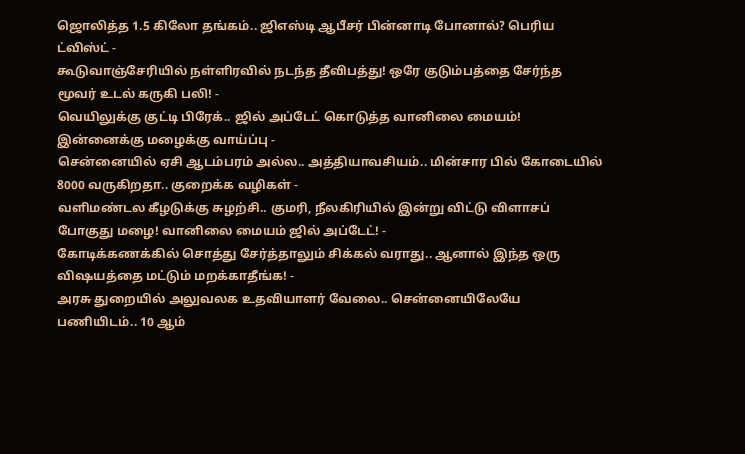ஜொலித்த 1.5 கிலோ தங்கம்.. ஜிஎஸ்டி ஆபீசர் பின்னாடி போனால்? பெரிய ட்விஸ்ட் -
கூடுவாஞ்சேரியில் நள்ளிரவில் நடந்த தீவிபத்து! ஒரே குடும்பத்தை சேர்ந்த மூவர் உடல் கருகி பலி! -
வெயிலுக்கு குட்டி பிரேக்.. ஜில் அப்டேட் கொடுத்த வானிலை மையம்! இன்னைக்கு மழைக்கு வாய்ப்பு -
சென்னையில் ஏசி ஆடம்பரம் அல்ல.. அத்தியாவசியம்.. மின்சார பில் கோடையில் 8000 வருகிறதா.. குறைக்க வழிகள் -
வளிமண்டல கீழடுக்கு சுழற்சி.. குமரி, நீலகிரியில் இன்று விட்டு விளாசப் போகுது மழை! வானிலை மையம் ஜில் அப்டேட்! -
கோடிக்கணக்கில் சொத்து சேர்த்தாலும் சிக்கல் வராது.. ஆனால் இந்த ஒரு விஷயத்தை மட்டும் மறக்காதீங்க! -
அரசு துறையில் அலுவலக உதவியாளர் வேலை.. சென்னையிலேயே பணியிடம்.. 10 ஆம்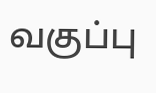வகுப்பு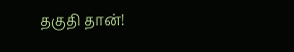தகுதி தான்!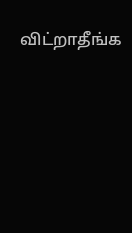விட்றாதீங்க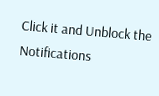Click it and Unblock the Notifications